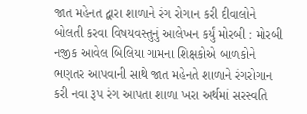જાત મહેનત દ્વારા શાળાને રંગ રોગાન કરી દીવાલોને બોલતી કરવા વિષયવસ્તુનું આલેખન કર્યું મોરબી : મોરબી નજીક આવેલ બિલિયા ગામના શિક્ષકોએ બાળકોને ભણતર આપવાની સાથે જાત મહેનતે શાળાને રંગરોગાન કરી નવા રૂપ રંગ આપતા શાળા ખરા અર્થમાં સરસ્વતિ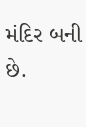મંદિર બની છે.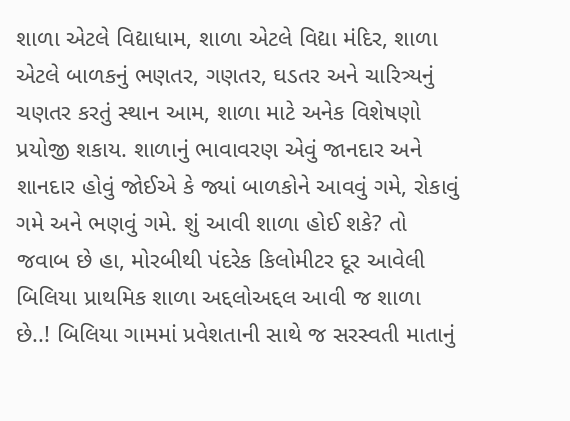શાળા એટલે વિદ્યાધામ, શાળા એટલે વિદ્યા મંદિર, શાળા એટલે બાળકનું ભણતર, ગણતર, ઘડતર અને ચારિત્ર્યનું ચણતર કરતું સ્થાન આમ, શાળા માટે અનેક વિશેષણો પ્રયોજી શકાય. શાળાનું ભાવાવરણ એવું જાનદાર અને શાનદાર હોવું જોઈએ કે જ્યાં બાળકોને આવવું ગમે, રોકાવું ગમે અને ભણવું ગમે. શું આવી શાળા હોઈ શકે? તો જવાબ છે હા, મોરબીથી પંદરેક કિલોમીટર દૂર આવેલી બિલિયા પ્રાથમિક શાળા અદ્દલોઅદ્દલ આવી જ શાળા છે..! બિલિયા ગામમાં પ્રવેશતાની સાથે જ સરસ્વતી માતાનું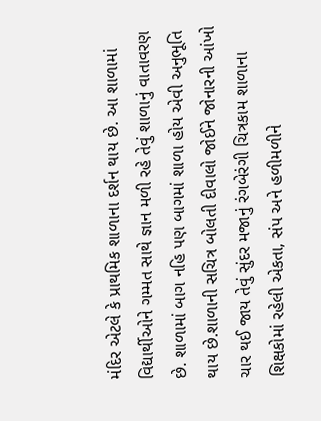મંદિર એટલે કે પ્રાથમિક શાળાના દર્શન થાય છે. આ શાળામાં વિદ્યાર્થીઓને ગમ્મત સાથે જ્ઞાન મળી રહે તેવું શાળાનું વાતાવરણ છે. શાળામાં બાગ નહિ પણ બાગમાં શાળા હોય એવી અનુભૂતિ થાય છે.શાળાની સચિત્ર બોલતી દીવાલો જોઈને જોનારની આંખો ચાર થઈ જાય તેવું સુંદર મજાનું રંગબેરંગી ચિત્રકામ શાળાના શિક્ષકોમાં રહેલી એકતા, સંપ અને હળીમળીને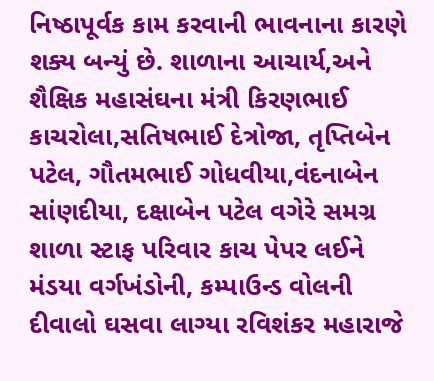નિષ્ઠાપૂર્વક કામ કરવાની ભાવનાના કારણે શક્ય બન્યું છે. શાળાના આચાર્ય,અને શૈક્ષિક મહાસંઘના મંત્રી કિરણભાઈ કાચરોલા,સતિષભાઈ દેત્રોજા, તૃપ્તિબેન પટેલ, ગૌતમભાઈ ગોધવીયા,વંદનાબેન સાંણદીયા, દક્ષાબેન પટેલ વગેરે સમગ્ર શાળા સ્ટાફ પરિવાર કાચ પેપર લઈને મંડયા વર્ગખંડોની, કમ્પાઉન્ડ વોલની દીવાલો ઘસવા લાગ્યા રવિશંકર મહારાજે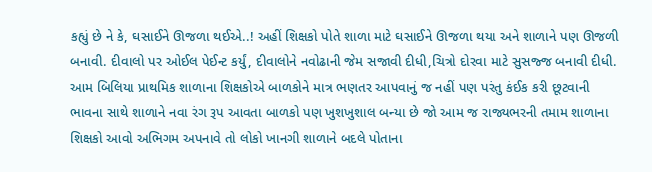કહ્યું છે ને કે, ઘસાઈને ઊજળા થઈએ..! અહીં શિક્ષકો પોતે શાળા માટે ઘસાઈને ઊજળા થયા અને શાળાને પણ ઊજળી બનાવી. દીવાલો પર ઓઈલ પેઈન્ટ કર્યું, દીવાલોને નવોઢાની જેમ સજાવી દીધી,ચિત્રો દોરવા માટે સુસજ્જ બનાવી દીધી. આમ બિલિયા પ્રાથમિક શાળાના શિક્ષકોએ બાળકોને માત્ર ભણતર આપવાનું જ નહીં પણ પરંતુ કંઈક કરી છૂટવાની ભાવના સાથે શાળાને નવા રંગ રૂપ આવતા બાળકો પણ ખુશખુશાલ બન્યા છે જો આમ જ રાજ્યભરની તમામ શાળાના શિક્ષકો આવો અભિગમ અપનાવે તો લોકો ખાનગી શાળાને બદલે પોતાના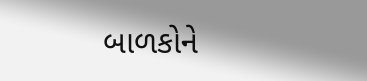બાળકોને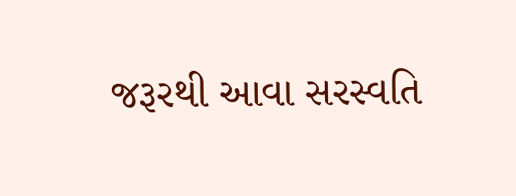જરૂરથી આવા સરસ્વતિ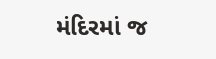મંદિરમાં જ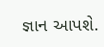જ્ઞાન આપશે.